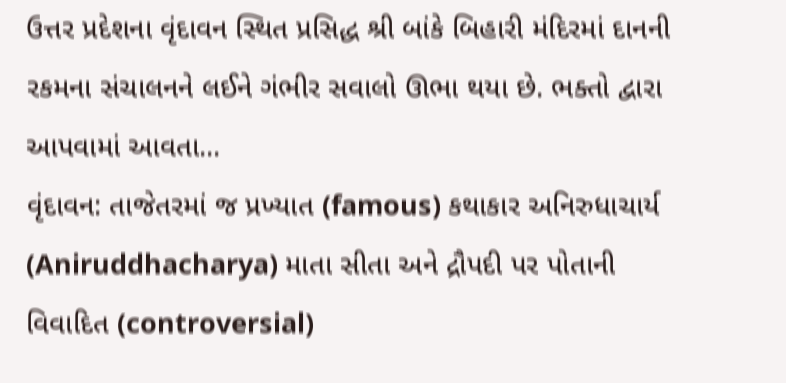ઉત્તર પ્રદેશના વૃંદાવન સ્થિત પ્રસિદ્ધ શ્રી બાંકે બિહારી મંદિરમાં દાનની રકમના સંચાલનને લઈને ગંભીર સવાલો ઊભા થયા છે. ભક્તો દ્વારા આપવામાં આવતા...
વૃંદાવન: તાજેતરમાં જ પ્રખ્યાત (famous) કથાકાર અનિરુધાચાર્ય (Aniruddhacharya) માતા સીતા અને દ્રૌપદી પર પોતાની વિવાદિત (controversial)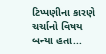ટિપ્પણીના કારણે ચર્ચાનો વિષય બન્યા હતા...